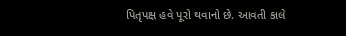પિતૃપક્ષ હવે પૂરો થવાનો છે. આવતી કાલે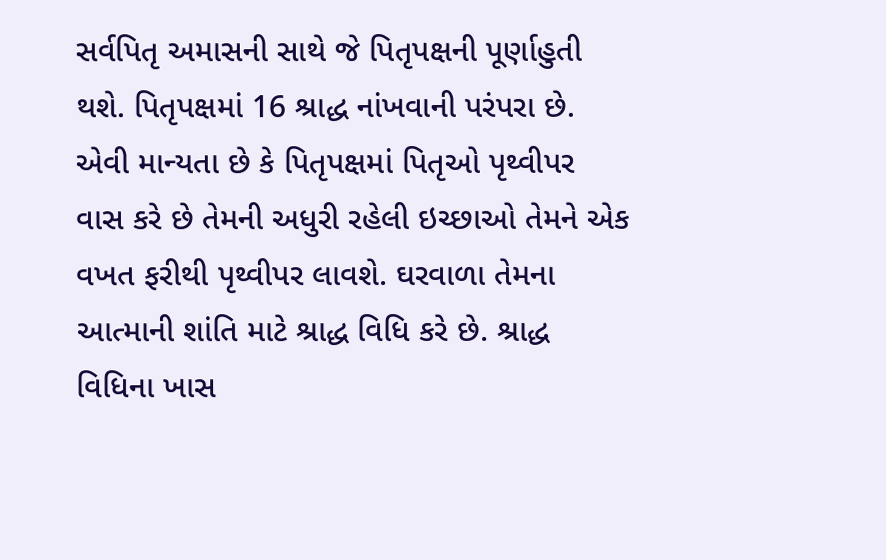સર્વપિતૃ અમાસની સાથે જે પિતૃપક્ષની પૂર્ણાહુતી થશે. પિતૃપક્ષમાં 16 શ્રાદ્ધ નાંખવાની પરંપરા છે. એવી માન્યતા છે કે પિતૃપક્ષમાં પિતૃઓ પૃથ્વીપર વાસ કરે છે તેમની અધુરી રહેલી ઇચ્છાઓ તેમને એક વખત ફરીથી પૃથ્વીપર લાવશે. ઘરવાળા તેમના આત્માની શાંતિ માટે શ્રાદ્ધ વિધિ કરે છે. શ્રાદ્ધ વિધિના ખાસ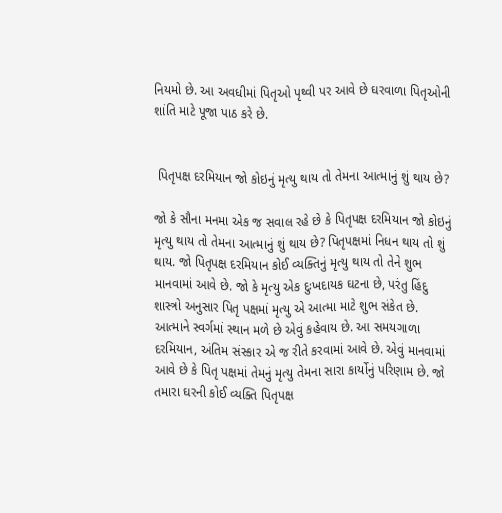નિયમો છે. આ અવધીમાં પિતૃઓ પૃથ્વી પર આવે છે ઘરવાળા પિતૃઓની શાંતિ માટે પૂજા પાઠ કરે છે.


 પિતૃપક્ષ દરમિયાન જો કોઇનું મૃત્યુ થાય તો તેમના આત્માનું શું થાય છે?

જો કે સૌના મનમા એક જ સવાલ રહે છે કે પિતૃપક્ષ દરમિયાન જો કોઇનું મૃત્યુ થાય તો તેમના આત્માનું શું થાય છે? પિતૃપક્ષમાં નિધન થાય તો શું થાય. જો પિતૃપક્ષ દરમિયાન કોઈ વ્યક્તિનું મૃત્યુ થાય તો તેને શુભ માનવામાં આવે છે. જો કે મૃત્યુ એક દુઃખદાયક ઘટના છે, પરંતુ હિંદુ શાસ્ત્રો અનુસાર પિતૃ પક્ષમાં મૃત્યુ એ આત્મા માટે શુભ સંકેત છે. આત્માને સ્વર્ગમાં સ્થાન મળે છે એવું કહેવાય છે. આ સમયગાળા દરમિયાન, અંતિમ સંસ્કાર એ જ રીતે કરવામાં આવે છે. એવું માનવામાં આવે છે કે પિતૃ પક્ષમાં તેમનું મૃત્યુ તેમના સારા કાર્યોનું પરિણામ છે. જો તમારા ઘરની કોઈ વ્યક્તિ પિતૃપક્ષ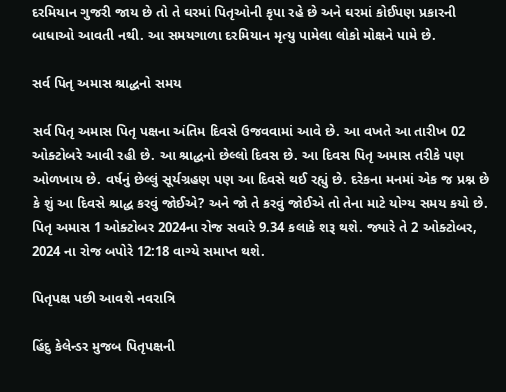દરમિયાન ગુજરી જાય છે તો તે ઘરમાં પિતૃઓની કૃપા રહે છે અને ઘરમાં કોઈપણ પ્રકારની બાધાઓ આવતી નથી. આ સમયગાળા દરમિયાન મૃત્યુ પામેલા લોકો મોક્ષને પામે છે.

સર્વ પિતૃ અમાસ શ્રાદ્ધનો સમય

સર્વ પિતૃ અમાસ પિતૃ પક્ષના અંતિમ દિવસે ઉજવવામાં આવે છે. આ વખતે આ તારીખ 02 ઓક્ટોબરે આવી રહી છે. આ શ્રાદ્ધનો છેલ્લો દિવસ છે. આ દિવસ પિતૃ અમાસ તરીકે પણ ઓળખાય છે. વર્ષનું છેલ્લું સૂર્યગ્રહણ પણ આ દિવસે થઈ રહ્યું છે. દરેકના મનમાં એક જ પ્રશ્ન છે કે શું આ દિવસે શ્રાદ્ધ કરવું જોઈએ? અને જો તે કરવું જોઈએ તો તેના માટે યોગ્ય સમય કયો છે. પિતૃ અમાસ 1 ઓક્ટોબર 2024ના રોજ સવારે 9.34 કલાકે શરૂ થશે. જ્યારે તે 2 ઓક્ટોબર, 2024 ના રોજ બપોરે 12:18 વાગ્યે સમાપ્ત થશે.

પિતૃપક્ષ પછી આવશે નવરાત્રિ

હિંદુ કેલેન્ડર મુજબ પિતૃપક્ષની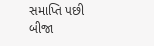સમાપ્તિ પછી બીજા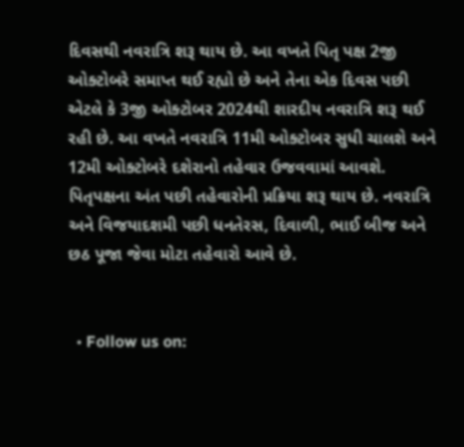દિવસથી નવરાત્રિ શરૂ થાય છે. આ વખતે પિતૃ પક્ષ 2જી ઓક્ટોબરે સમાપ્ત થઈ રહ્યો છે અને તેના એક દિવસ પછી એટલે કે 3જી ઓક્ટોબર 2024થી શારદીય નવરાત્રિ શરૂ થઈ રહી છે. આ વખતે નવરાત્રિ 11મી ઓક્ટોબર સુધી ચાલશે અને 12મી ઓક્ટોબરે દશેરાનો તહેવાર ઉજવવામાં આવશે. પિતૃપક્ષના અંત પછી તહેવારોની પ્રક્રિયા શરૂ થાય છે. નવરાત્રિ અને વિજયાદશમી પછી ધનતેરસ, દિવાળી, ભાઈ બીજ અને છઠ પૂજા જેવા મોટા તહેવારો આવે છે.


  • Follow us on: